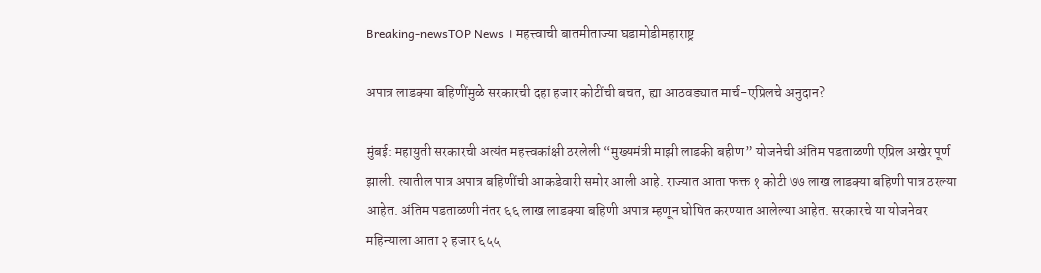Breaking-newsTOP News । महत्त्वाची बातमीताज्या घडामोडीमहाराष्ट्र

अपात्र लाडक्या बहिणींमुळे सरकारची दहा हजार कोटींची बचत, ह्या आठवड्यात मार्च-एप्रिलचे अनुदान?

मुंबई: महायुती सरकारची अत्यंत महत्त्वकांक्षी ठरलेली “मुख्यमंत्री माझी लाडकी बहीण” योजनेची अंतिम पडताळणी एप्रिल अखेर पूर्ण झाली. त्यातील पात्र अपात्र बहिणींची आकडेवारी समोर आली आहे. राज्यात आता फक्त १ कोटी ७७ लाख लाडक्या बहिणी पात्र ठरल्या आहेत. अंतिम पडताळणी नंतर ६६ लाख लाडक्या बहिणी अपात्र म्हणून घोषित करण्यात आलेल्या आहेत. सरकारचे या योजनेवर महिन्याला आता २ हजार ६५५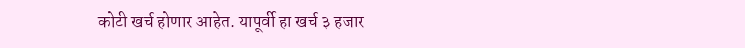कोटी खर्च होणार आहेत. यापूर्वी हा खर्च ३ हजार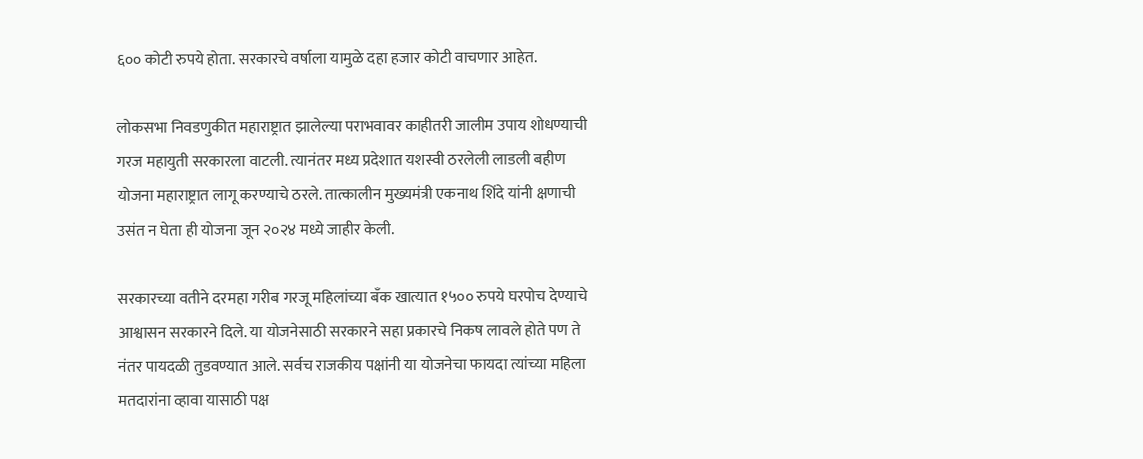६०० कोटी रुपये होता. सरकारचे वर्षाला यामुळे दहा हजार कोटी वाचणार आहेत.

लोकसभा निवडणुकीत महाराष्ट्रात झालेल्या पराभवावर काहीतरी जालीम उपाय शोधण्याची गरज महायुती सरकारला वाटली. त्यानंतर मध्य प्रदेशात यशस्वी ठरलेली लाडली बहीण योजना महाराष्ट्रात लागू करण्याचे ठरले. तात्कालीन मुख्यमंत्री एकनाथ शिंदे यांनी क्षणाची उसंत न घेता ही योजना जून २०२४ मध्ये जाहीर केली.

सरकारच्या वतीने दरमहा गरीब गरजू महिलांच्या बँक खात्यात १५०० रुपये घरपोच देण्याचे आश्वासन सरकारने दिले. या योजनेसाठी सरकारने सहा प्रकारचे निकष लावले होते पण ते नंतर पायदळी तुडवण्यात आले. सर्वच राजकीय पक्षांनी या योजनेचा फायदा त्यांच्या महिला मतदारांना व्हावा यासाठी पक्ष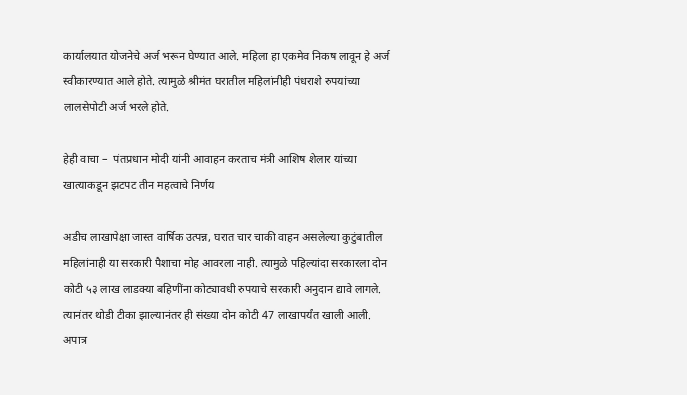कार्यालयात योजनेचे अर्ज भरून घेण्यात आले. महिला हा एकमेव निकष लावून हे अर्ज स्वीकारण्यात आले होते. त्यामुळे श्रीमंत घरातील महिलांनीही पंधराशे रुपयांच्या लालसेपोटी अर्ज भरले होते.

हेही वाचा –  पंतप्रधान मोदी यांनी आवाहन करताच मंत्री आशिष शेलार यांच्या खात्याकडून झटपट तीन महत्वाचे निर्णय

अडीच लाखापेक्षा जास्त वार्षिक उत्पन्न, घरात चार चाकी वाहन असलेल्या कुटुंबातील महिलांनाही या सरकारी पैशाचा मोह आवरला नाही. त्यामुळे पहिल्यांदा सरकारला दोन कोटी ५३ लाख लाडक्या बहिणींना कोट्यावधी रुपयाचे सरकारी अनुदान द्यावे लागले. त्यानंतर थोडी टीका झाल्यानंतर ही संख्या दोन कोटी 47 लाखापर्यंत खाली आली. अपात्र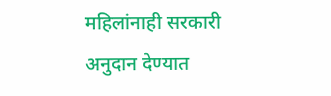महिलांनाही सरकारी अनुदान देण्यात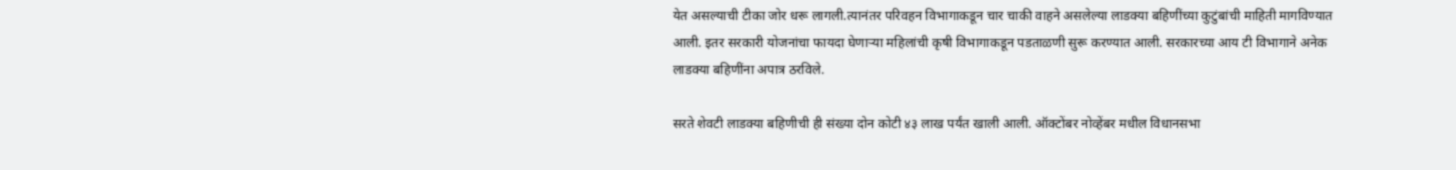येत असल्याची टीका जोर धरू लागली.त्यानंतर परिवहन विभागाकडून चार चाकी वाहने असलेल्या लाडक्या बहिणींच्या कुटुंबांची माहिती मागविण्यात आली. इतर सरकारी योजनांचा फायदा घेणाऱ्या महिलांची कृषी विभागाकडून पडताळणी सुरू करण्यात आली. सरकारच्या आय टी विभागाने अनेक लाडक्या बहिणींना अपात्र ठरविले.

सरते शेवटी लाडक्या बहिणीची ही संख्या दोन कोटी ४३ लाख पर्यंत खाली आली. ऑक्टोंबर नोव्हेंबर मधील विधानसभा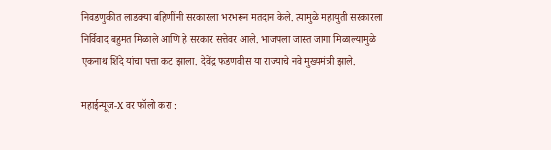निवडणुकीत लाडक्या बहिणींनी सरकारला भरभरून मतदान केले. त्यामुळे महायुती सरकारला निर्विवाद बहुमत मिळाले आणि हे सरकार सत्तेवर आले. भाजपला जास्त जागा मिळाल्यामुळे एकनाथ शिंदे यांचा पत्ता कट झाला. देवेंद्र फडणवीस या राज्याचे नवे मुख्यमंत्री झाले.

महाईन्यूज-X वर फॉलो करा :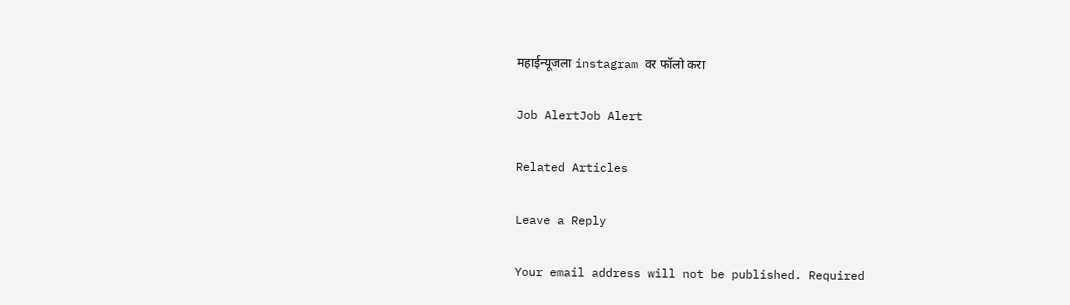महाईन्यूजला instagram वर फॉलो करा

Job AlertJob Alert

Related Articles

Leave a Reply

Your email address will not be published. Required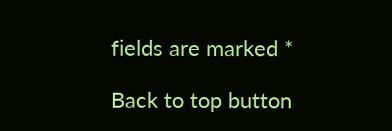fields are marked *

Back to top button